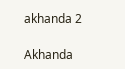akhanda 2

Akhanda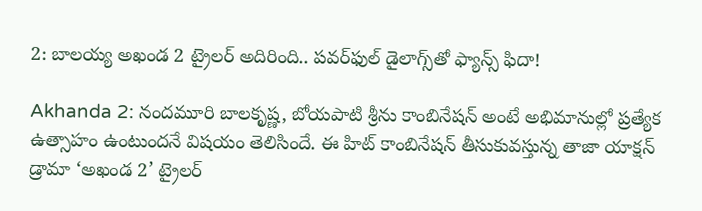2: బాలయ్య అఖండ 2 ట్రైలర్ అదిరింది.. పవర్‌ఫుల్ డైలాగ్స్‌తో ఫ్యాన్స్ ఫిదా!

Akhanda 2: నందమూరి బాలకృష్ణ, బోయపాటి శ్రీను కాంబినేషన్ అంటే అభిమానుల్లో ప్రత్యేక ఉత్సాహం ఉంటుందనే విషయం తెలిసిందే. ఈ హిట్ కాంబినేషన్ తీసుకువస్తున్న తాజా యాక్షన్ డ్రామా ‘అఖండ 2’ ట్రైలర్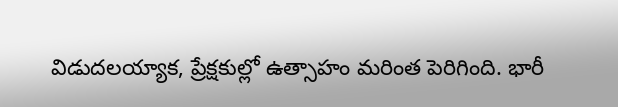విడుదలయ్యాక, ప్రేక్షకుల్లో ఉత్సాహం మరింత పెరిగింది. భారీ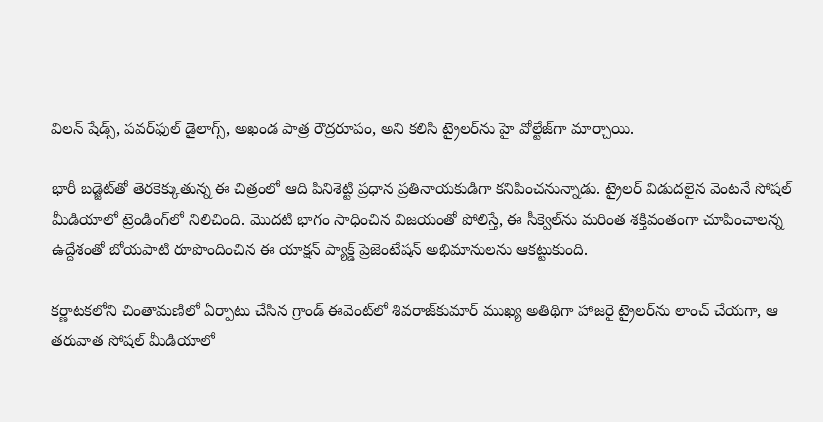విలన్ షేడ్స్, పవర్‌ఫుల్ డైలాగ్స్, అఖండ పాత్ర రౌద్రరూపం, అని కలిసి ట్రైలర్‌ను హై వోల్టేజ్‌గా మార్చాయి.

భారీ బడ్జెట్‌తో తెరకెక్కుతున్న ఈ చిత్రంలో ఆది పినిశెట్టి ప్రధాన ప్రతినాయకుడిగా కనిపించనున్నాడు. ట్రైలర్ విడుదలైన వెంటనే సోషల్ మీడియాలో ట్రెండింగ్‌లో నిలిచింది. మొదటి భాగం సాధించిన విజయంతో పోలిస్తే, ఈ సీక్వెల్‌ను మరింత శక్తివంతంగా చూపించాలన్న ఉద్దేశంతో బోయపాటి రూపొందించిన ఈ యాక్షన్ ప్యాక్డ్ ప్రెజెంటేషన్ అభిమానులను ఆకట్టుకుంది.

కర్ణాటకలోని చింతామణిలో ఏర్పాటు చేసిన గ్రాండ్ ఈవెంట్‌లో శివరాజ్‌కుమార్ ముఖ్య అతిథిగా హాజరై ట్రైలర్‌ను లాంచ్ చేయగా, ఆ తరువాత సోషల్ మీడియాలో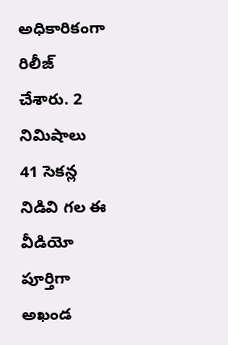అధికారికంగా రిలీజ్ చేశారు. 2 నిమిషాలు 41 సెకన్ల నిడివి గల ఈ వీడియో పూర్తిగా అఖండ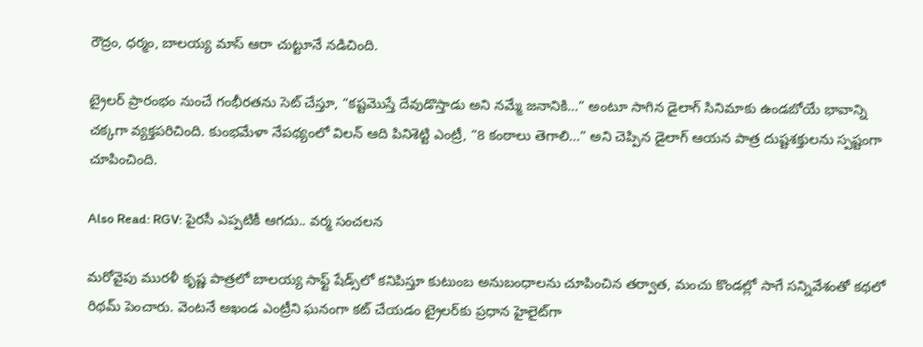రౌద్రం, ధర్మం, బాలయ్య మాస్ ఆరా చుట్టూనే నడిచింది.

ట్రైలర్ ప్రారంభం నుంచే గంభీరతను సెట్ చేస్తూ, “కష్టమొస్తే దేవుడొస్తాడు అని నమ్మే జనానికి…” అంటూ సాగిన డైలాగ్ సినిమాకు ఉండబోయే భావాన్ని చక్కగా వ్యక్తపరిచింది. కుంభమేళా నేపథ్యంలో విలన్ ఆది పినిశెట్టి ఎంట్రీ, “8 కంఠాలు తెగాలి…” అని చెప్పిన డైలాగ్ ఆయన పాత్ర దుష్టశక్తులను స్పష్టంగా చూపించింది.

Also Read: RGV: పైరసీ ఎప్పటికీ ఆగదు.. వర్మ సంచలన

మరోవైపు మురళీ కృష్ణ పాత్రలో బాలయ్య సాఫ్ట్ షేడ్స్‌లో కనిపిస్తూ కుటుంబ అనుబంధాలను చూపించిన తర్వాత, మంచు కొండల్లో సాగే సన్నివేశంతో కథలో రిథమ్ పెంచారు. వెంటనే అఖండ ఎంట్రీని ఘనంగా కట్ చేయడం ట్రైలర్‌కు ప్రధాన హైలైట్‌గా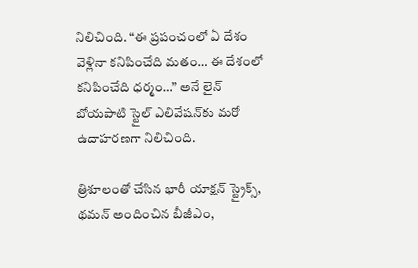నిలిచింది. “ఈ ప్రపంచంలో ఏ దేశం వెళ్లినా కనిపించేది మతం… ఈ దేశంలో కనిపించేది ధర్మం…” అనే లైన్ బోయపాటి స్టైల్ ఎలివేషన్‌కు మరో ఉదాహరణగా నిలిచింది.

త్రిశూలంతో చేసిన భారీ యాక్షన్ స్ట్రైక్స్, థమన్ అందించిన బీజీఎం,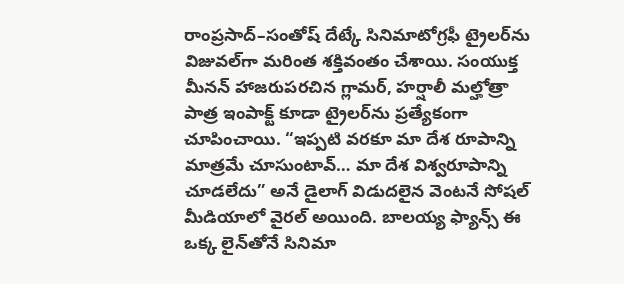రాంప్రసాద్–సంతోష్ దేట్కే సినిమాటోగ్రఫీ ట్రైలర్‌ను విజువల్‌గా మరింత శక్తివంతం చేశాయి. సంయుక్త మీనన్ హాజరుపరచిన గ్లామర్, హర్షాలీ మల్హోత్రా పాత్ర ఇంపాక్ట్ కూడా ట్రైలర్‌ను ప్రత్యేకంగా చూపించాయి. “ఇప్పటి వరకూ మా దేశ రూపాన్ని మాత్రమే చూసుంటావ్… మా దేశ విశ్వరూపాన్ని చూడలేదు” అనే డైలాగ్ విడుదలైన వెంటనే సోషల్ మీడియాలో వైరల్ అయింది. బాలయ్య ఫ్యాన్స్ ఈ ఒక్క లైన్‌తోనే సినిమా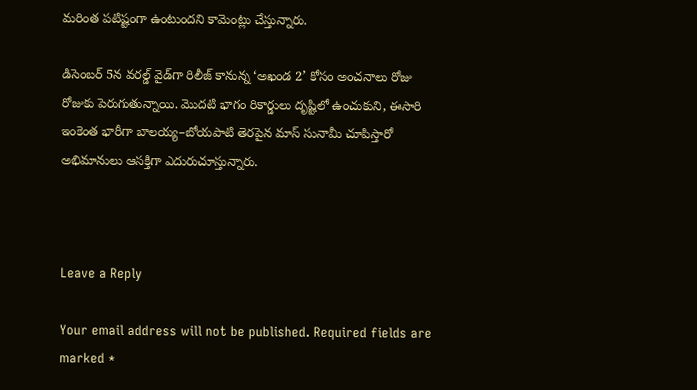మరింత పటిష్టంగా ఉంటుందని కామెంట్లు చేస్తున్నారు.

డిసెంబర్ 5న వరల్డ్ వైడ్‌గా రిలీజ్ కానున్న ‘అఖండ 2’ కోసం అంచనాలు రోజు రోజుకు పెరుగుతున్నాయి. మొదటి భాగం రికార్డులు దృష్టిలో ఉంచుకుని, ఈసారి ఇంకెంత భారీగా బాలయ్య–బోయపాటి తెరపైన మాస్ సునామీ చూపిస్తారో అభిమానులు ఆసక్తిగా ఎదురుచూస్తున్నారు.



Leave a Reply

Your email address will not be published. Required fields are marked *